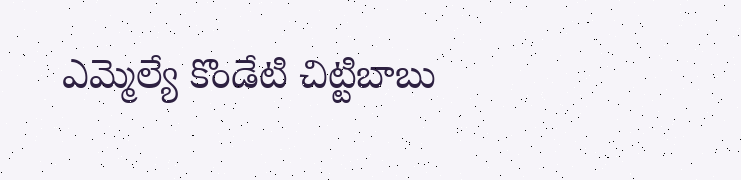ఎమ్మెల్యే కొండేటి చిట్టిబాబు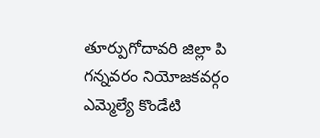తూర్పుగోదావరి జిల్లా పి గన్నవరం నియోజకవర్గం ఎమ్మెల్యే కొండేటి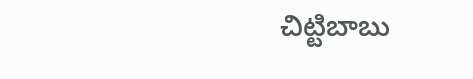చిట్టిబాబు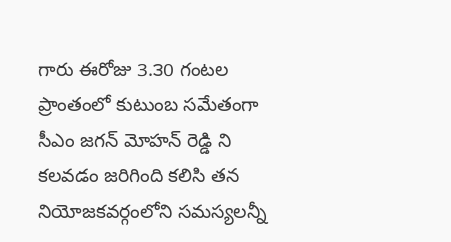గారు ఈరోజు 3.౩0 గంటల ప్రాంతంలో కుటుంబ సమేతంగా సీఎం జగన్ మోహన్ రెడ్డి ని కలవడం జరిగింది కలిసి తన నియోజకవర్గంలోని సమస్యలన్నీ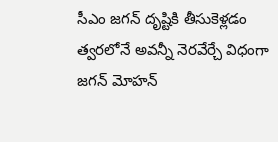సీఎం జగన్ దృష్టికి తీసుకెళ్లడం త్వరలోనే అవన్నీ నెరవేర్చే విధంగా జగన్ మోహన్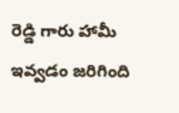రెడ్డి గారు హామీ ఇవ్వడం జరిగింది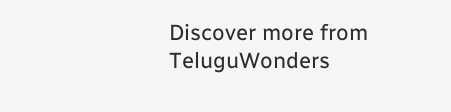Discover more from TeluguWonders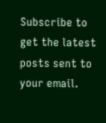Subscribe to get the latest posts sent to your email.